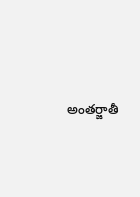అంతర్జాతీ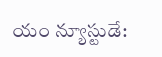యం న్యూస్టుడే: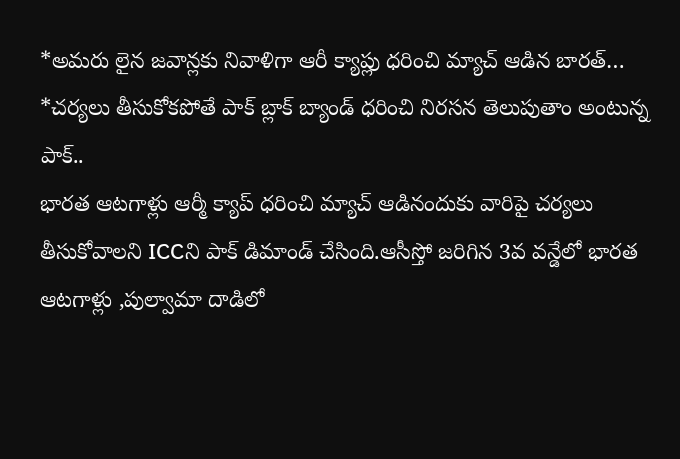*అమరు లైన జవాన్లకు నివాళిగా ఆరీ క్యాప్లు ధరించి మ్యాచ్ ఆడిన బారత్…
*చర్యలు తీసుకోకపోతే పాక్ బ్లాక్ బ్యాండ్ ధరించి నిరసన తెలుపుతాం అంటున్న పాక్..
భారత ఆటగాళ్లు ఆర్మీ క్యాప్ ధరించి మ్యాచ్ ఆడినందుకు వారిపై చర్యలు తీసుకోవాలని ICCని పాక్ డిమాండ్ చేసింది.ఆసీస్తో జరిగిన 3వ వన్డేలో భారత ఆటగాళ్లు ,పుల్వామా దాడిలో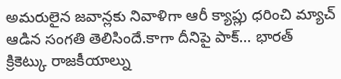అమరులైన జవాన్లకు నివాళిగా ఆరీ క్యాప్లు ధరించి మ్యాచ్ ఆడిన సంగతి తెలిసిందే.కాగా దీనిపై పాక్… భారత్ క్రికెట్కు రాజకీయాల్ను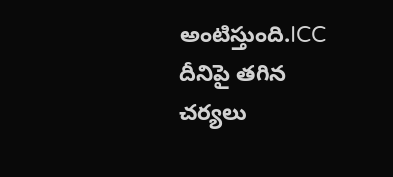అంటిస్తుంది.ICC దీనిపై తగిన చర్యలు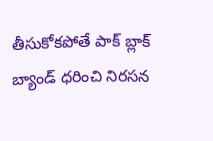తీసుకోకపోతే పాక్ బ్లాక్ బ్యాండ్ ధరించి నిరసన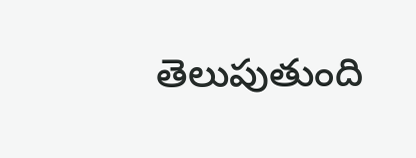తెలుపుతుంది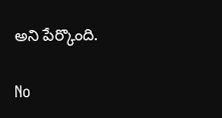అని పేర్కొంది.

No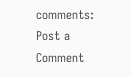comments:
Post a Comment